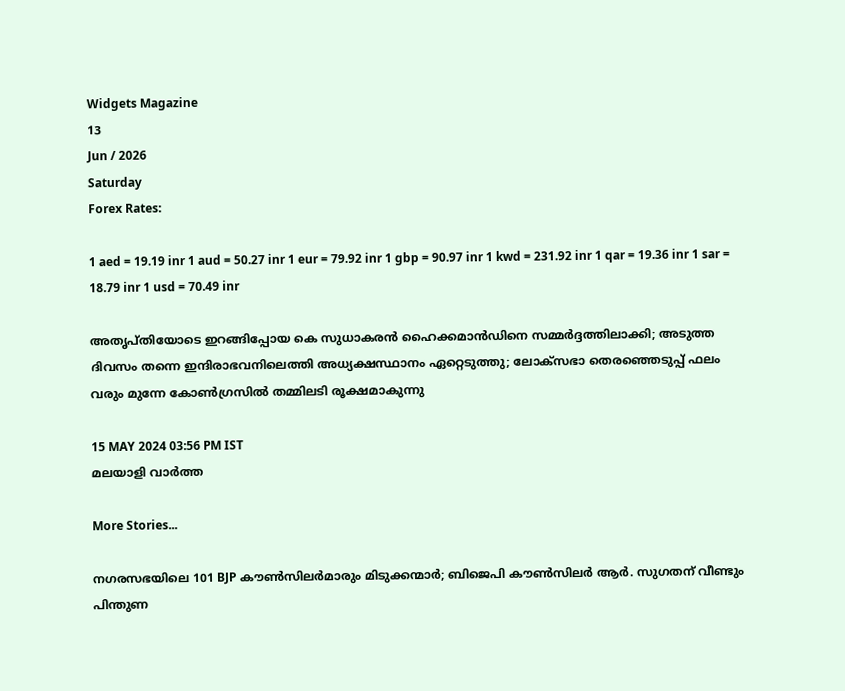Widgets Magazine
13
Jun / 2026
Saturday
Forex Rates:

1 aed = 19.19 inr 1 aud = 50.27 inr 1 eur = 79.92 inr 1 gbp = 90.97 inr 1 kwd = 231.92 inr 1 qar = 19.36 inr 1 sar = 18.79 inr 1 usd = 70.49 inr

അതൃപ്തിയോടെ ഇറങ്ങിപ്പോയ കെ സുധാകരന്‍ ഹൈക്കമാന്‍ഡിനെ സമ്മര്‍ദ്ദത്തിലാക്കി; അടുത്ത ദിവസം തന്നെ ഇന്ദിരാഭവനിലെത്തി അധ്യക്ഷസ്ഥാനം ഏറ്റെടുത്തു; ലോക്‌സഭാ തെരഞ്ഞെടുപ്പ് ഫലം വരും മുന്നേ കോണ്‍ഗ്രസില്‍ തമ്മിലടി രൂക്ഷമാകുന്നു

15 MAY 2024 03:56 PM IST
മലയാളി വാര്‍ത്ത

More Stories...

നഗരസഭയിലെ 101 BJP കൗൺസിലർമാരും മിടുക്കന്മാർ; ബിജെപി കൗൺസിലർ ആർ. സുഗതന് വീണ്ടും പിന്തുണ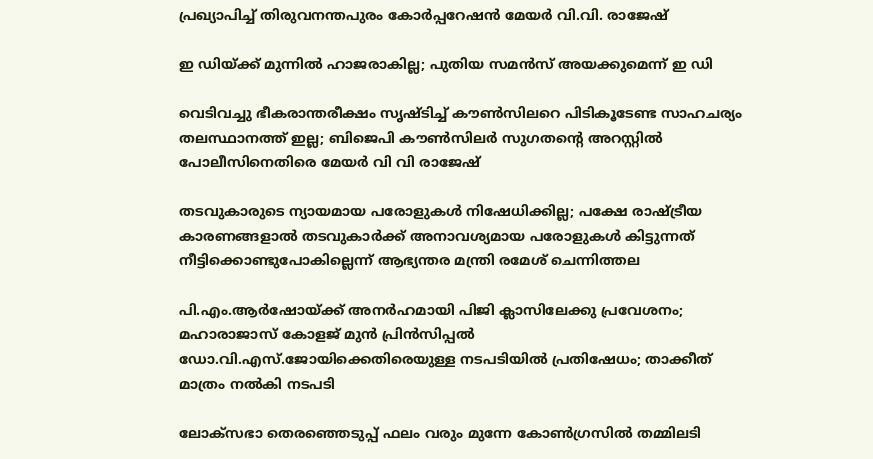പ്രഖ്യാപിച്ച് തിരുവനന്തപുരം കോർപ്പറേഷൻ മേയർ വി.വി. രാജേഷ്

ഇ ഡിയ്ക്ക് മുന്നിൽ ഹാജരാകില്ല; പുതിയ സമൻസ് അയക്കുമെന്ന് ഇ ഡി

വെടിവച്ചു ഭീകരാന്തരീക്ഷം സൃഷ്ടിച്ച് കൗൺസിലറെ പിടികൂടേണ്ട സാഹചര്യം തലസ്ഥാനത്ത് ഇല്ല; ബിജെപി കൗൺസിലർ സുഗതന്റെ അറസ്റ്റിൽ പോലീസിനെതിരെ മേയർ വി വി രാജേഷ്

തടവുകാരുടെ ന്യായമായ പരോളുകള്‍ നിഷേധിക്കില്ല; പക്ഷേ രാഷ്ട്രീയ കാരണങ്ങളാല്‍ തടവുകാര്‍ക്ക് അനാവശ്യമായ പരോളുകള്‍ കിട്ടുന്നത് നീട്ടിക്കൊണ്ടുപോകില്ലെന്ന് ആഭ്യന്തര മന്ത്രി രമേശ് ചെന്നിത്തല

പി.എം.ആർഷോയ്ക്ക് അനർഹമായി പിജി ക്ലാസിലേക്കു പ്രവേശനം; മഹാരാജാസ് കോളജ് മുൻ പ്രിൻസിപ്പൽ ഡോ.വി.എസ്.ജോയിക്കെതിരെയുള്ള നടപടിയിൽ പ്രതിഷേധം; താക്കീത് മാത്രം നൽകി നടപടി

ലോക്‌സഭാ തെരഞ്ഞെടുപ്പ് ഫലം വരും മുന്നേ കോണ്‍ഗ്രസില്‍ തമ്മിലടി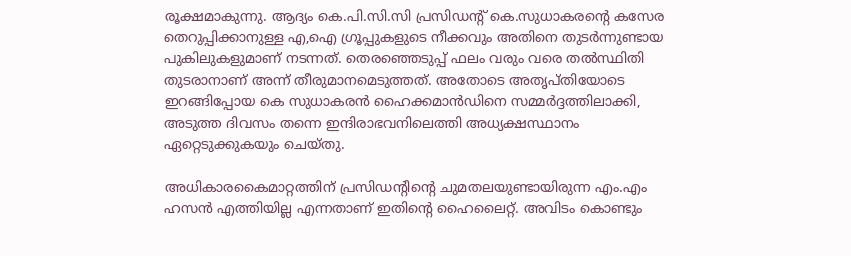രൂക്ഷമാകുന്നു. ആദ്യം കെ.പി.സി.സി പ്രസിഡന്റ് കെ.സുധാകരന്റെ കസേര തെറുപ്പിക്കാനുള്ള എ,ഐ ഗ്രൂപ്പുകളുടെ നീക്കവും അതിനെ തുടര്‍ന്നുണ്ടായ പുകിലുകളുമാണ് നടന്നത്. തെരഞ്ഞെടുപ്പ് ഫലം വരും വരെ തല്‍സ്ഥിതി തുടരാനാണ് അന്ന് തീരുമാനമെടുത്തത്. അതോടെ അതൃപ്തിയോടെ ഇറങ്ങിപ്പോയ കെ സുധാകരന്‍ ഹൈക്കമാന്‍ഡിനെ സമ്മര്‍ദ്ദത്തിലാക്കി, അടുത്ത ദിവസം തന്നെ ഇന്ദിരാഭവനിലെത്തി അധ്യക്ഷസ്ഥാനം ഏറ്റെടുക്കുകയും ചെയ്തു.

അധികാരകൈമാറ്റത്തിന് പ്രസിഡന്റിന്റെ ചുമതലയുണ്ടായിരുന്ന എം.എം ഹസന്‍ എത്തിയില്ല എന്നതാണ് ഇതിന്റെ ഹൈലൈറ്റ്. അവിടം കൊണ്ടും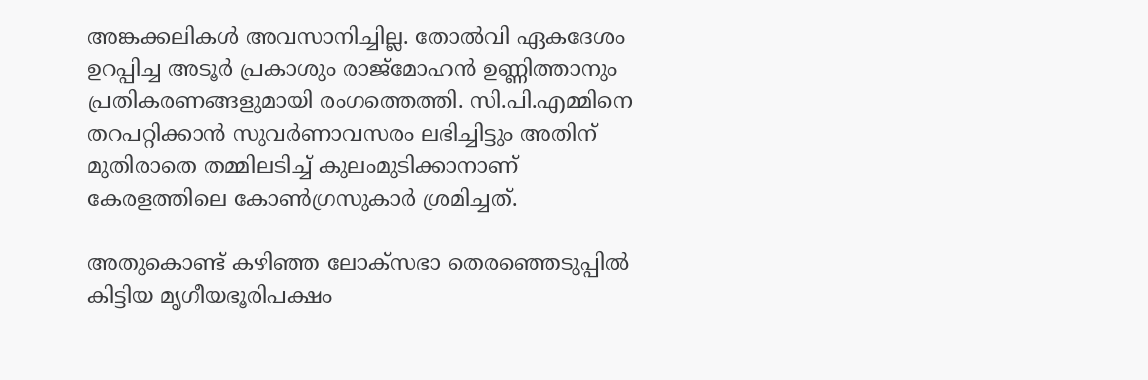അങ്കക്കലികള്‍ അവസാനിച്ചില്ല. തോല്‍വി ഏകദേശം ഉറപ്പിച്ച അടൂര്‍ പ്രകാശും രാജ്‌മോഹന്‍ ഉണ്ണിത്താനും പ്രതികരണങ്ങളുമായി രംഗത്തെത്തി. സി.പി.എമ്മിനെ തറപറ്റിക്കാന്‍ സുവര്‍ണാവസരം ലഭിച്ചിട്ടും അതിന് മുതിരാതെ തമ്മിലടിച്ച് കുലംമുടിക്കാനാണ് കേരളത്തിലെ കോണ്‍ഗ്രസുകാര്‍ ശ്രമിച്ചത്.

അതുകൊണ്ട് കഴിഞ്ഞ ലോക്‌സഭാ തെരഞ്ഞെടുപ്പില്‍ കിട്ടിയ മൃഗീയഭൂരിപക്ഷം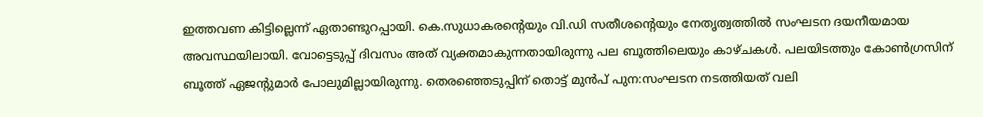ഇത്തവണ കിട്ടില്ലെന്ന് ഏതാണ്ടുറപ്പായി. കെ.സുധാകരന്റെയും വി.ഡി സതീശന്റെയും നേതൃത്വത്തില്‍ സംഘടന ദയനീയമായ അവസ്ഥയിലായി. വോട്ടെടുപ്പ് ദിവസം അത് വ്യക്തമാകുന്നതായിരുന്നു പല ബൂത്തിലെയും കാഴ്ചകള്‍. പലയിടത്തും കോണ്‍ഗ്രസിന് ബൂത്ത് ഏജന്റുമാര്‍ പോലുമില്ലായിരുന്നു. തെരഞ്ഞെടുപ്പിന് തൊട്ട് മുന്‍പ് പുന:സംഘടന നടത്തിയത് വലി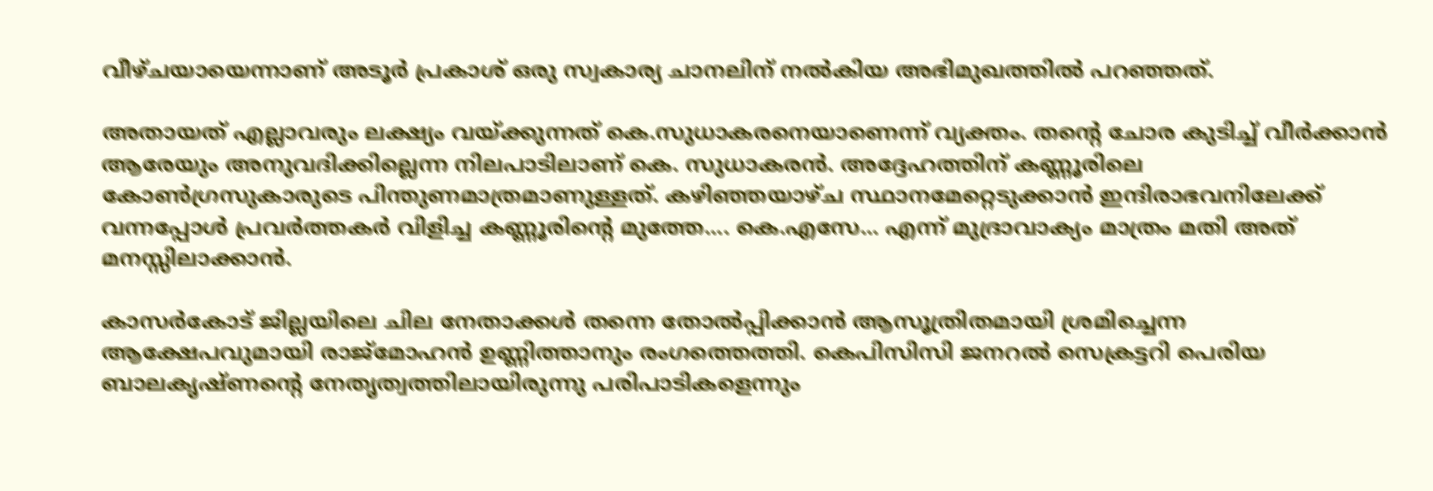വീഴ്ചയായെന്നാണ് അടൂര്‍ പ്രകാശ് ഒരു സ്വകാര്യ ചാനലിന് നല്‍കിയ അഭിമുഖത്തില്‍ പറഞ്ഞത്.

അതായത് എല്ലാവരും ലക്ഷ്യം വയ്ക്കുന്നത് കെ.സുധാകരനെയാണെന്ന് വ്യക്തം. തന്റെ ചോര കുടിച്ച് വീര്‍ക്കാന്‍ ആരേയും അനുവദിക്കില്ലെന്ന നിലപാടിലാണ് കെ. സുധാകരന്‍. അദ്ദേഹത്തിന് കണ്ണൂരിലെ കോണ്‍ഗ്രസുകാരുടെ പിന്തുണമാത്രമാണുള്ളത്. കഴിഞ്ഞയാഴ്ച സ്ഥാനമേറ്റെടുക്കാന്‍ ഇന്ദിരാഭവനിലേക്ക് വന്നപ്പോള്‍ പ്രവര്‍ത്തകര്‍ വിളിച്ച കണ്ണൂരിന്റെ മുത്തേ.... കെ.എസേ... എന്ന് മുദ്രാവാക്യം മാത്രം മതി അത് മനസ്സിലാക്കാന്‍.

കാസര്‍കോട് ജില്ലയിലെ ചില നേതാക്കള്‍ തന്നെ തോല്‍പ്പിക്കാന്‍ ആസൂത്രിതമായി ശ്രമിച്ചെന്ന ആക്ഷേപവുമായി രാജ്‌മോഹന്‍ ഉണ്ണിത്താനും രംഗത്തെത്തി. കെപിസിസി ജനറല്‍ സെക്രട്ടറി പെരിയ ബാലകൃഷ്ണന്റെ നേതൃത്വത്തിലായിരുന്നു പരിപാടികളെന്നും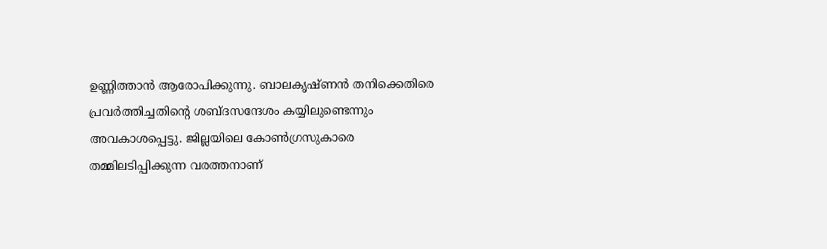ഉണ്ണിത്താന്‍ ആരോപിക്കുന്നു. ബാലകൃഷ്ണന്‍ തനിക്കെതിരെ പ്രവര്‍ത്തിച്ചതിന്റെ ശബ്ദസന്ദേശം കയ്യിലുണ്ടെന്നും അവകാശപ്പെട്ടു. ജില്ലയിലെ കോണ്‍ഗ്രസുകാരെ തമ്മിലടിപ്പിക്കുന്ന വരത്തനാണ്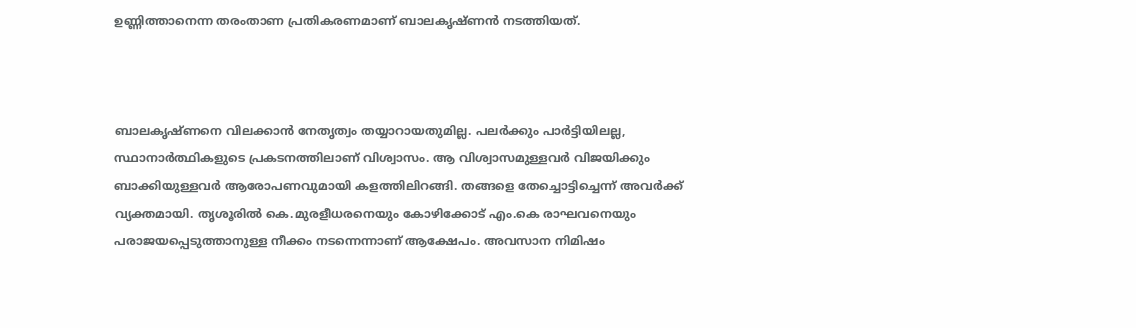ഉണ്ണിത്താനെന്ന തരംതാണ പ്രതികരണമാണ് ബാലകൃഷ്ണന്‍ നടത്തിയത്.



ബാലകൃഷ്ണനെ വിലക്കാന്‍ നേതൃത്വം തയ്യാറായതുമില്ല. പലര്‍ക്കും പാര്‍ട്ടിയിലല്ല, സ്ഥാനാര്‍ത്ഥികളുടെ പ്രകടനത്തിലാണ് വിശ്വാസം. ആ വിശ്വാസമുള്ളവര്‍ വിജയിക്കും ബാക്കിയുള്ളവര്‍ ആരോപണവുമായി കളത്തിലിറങ്ങി. തങ്ങളെ തേച്ചൊട്ടിച്ചെന്ന് അവര്‍ക്ക് വ്യക്തമായി. തൃശൂരില്‍ കെ.മുരളീധരനെയും കോഴിക്കോട് എം.കെ രാഘവനെയും പരാജയപ്പെടുത്താനുള്ള നീക്കം നടന്നെന്നാണ് ആക്ഷേപം. അവസാന നിമിഷം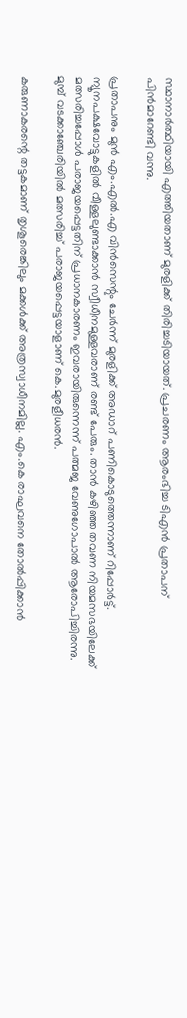സ്ഥാനാര്‍ത്ഥിയായി എത്തിയതാണ് മുരളിക്ക് തിരിച്ചടിയായത്. പ്രചരണം ആരംഭിച്ച ടിഎന്‍ പ്രതാപന് പിന്‍മാറേണ്ടി വന്നു.

പ്രതാപനും മുന്‍ എം.എല്‍.എ വിന്‍സെന്റും ചേര്‍ന്ന് മുരളിക്ക് അഡാറ് പണികൊടുത്തെന്നാണ് റിപ്പോര്‍ട്ട്. ന്യൂനപക്ഷവോട്ടുകളില്‍ വീള്ളലുണ്ടാക്കാന്‍ സ്വീധീനമുള്ളവരാണ് രണ്ട് പേരും. താന്‍ കഴിഞ്ഞ തവണ നിയമസഭയിലേക്ക് മത്സരിച്ചപ്പോള്‍ പരാജയപ്പെട്ടതിന് പ്രധാനകാരണം ഇവരായിരുന്നെന്ന് പത്മജ വേണുഗോപാല്‍ ആരോപിച്ചിരന്നു. മുമ്പ് വടക്കാഞ്ചേരിയില്‍ മത്സരിച്ച് പരാജയപ്പെട്ടയാളാണ് കെ.മുരളീധരന്‍.

കരുണാകരന്റെ തട്ടകമാണ് തൃശൂരെങ്കിലും മക്കള്‍ക്ക് അത്രസ്വാധീനമില്ല. എം.കെ രാഘവനെ തോല്‍പ്പിക്കാന്‍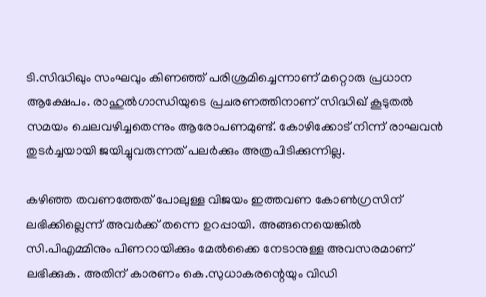ടി.സിദ്ധിഖും സംഘവും കിണഞ്ഞ് പരിശ്രമിച്ചെന്നാണ് മറ്റൊരു പ്രധാന ആക്ഷേപം. രാഹുല്‍ഗാന്ധിയുടെ പ്രചരണത്തിനാണ് സിദ്ധിഖ് കൂടുതല്‍ സമയം ചെലവഴിച്ചതെന്നും ആരോപണമുണ്ട്. കോഴിക്കോട് നിന്ന് രാഘവന്‍ തുടര്‍ച്ചയായി ജയിച്ചുവരുന്നത് പലര്‍ക്കും അത്രപിടിക്കുന്നില്ല.

കഴിഞ്ഞ തവണത്തേത് പോലുള്ള വിജയം ഇത്തവണ കോണ്‍ഗ്രസിന് ലഭിക്കില്ലെന്ന് അവര്‍ക്ക് തന്നെ ഉറപ്പായി. അങ്ങനെയെങ്കില്‍ സി.പിഎമ്മിനും പിണറായിക്കും മേല്‍ക്കൈ നേടാനുള്ള അവസരമാണ് ലഭിക്കുക. അതിന് കാരണം കെ.സുധാകരന്റെയും വിഡി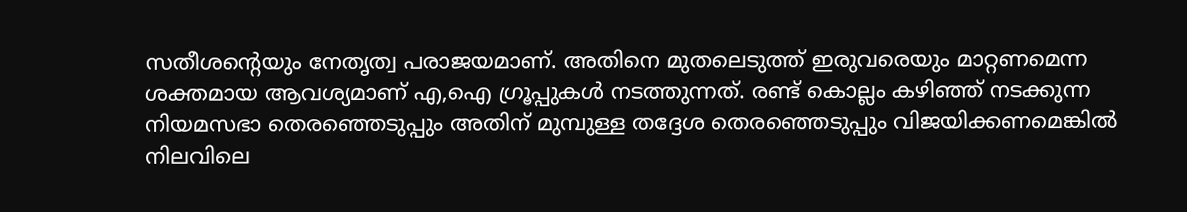സതീശന്റെയും നേതൃത്വ പരാജയമാണ്. അതിനെ മുതലെടുത്ത് ഇരുവരെയും മാറ്റണമെന്ന ശക്തമായ ആവശ്യമാണ് എ,ഐ ഗ്രൂപ്പുകള്‍ നടത്തുന്നത്. രണ്ട് കൊല്ലം കഴിഞ്ഞ് നടക്കുന്ന നിയമസഭാ തെരഞ്ഞെടുപ്പും അതിന് മുമ്പുള്ള തദ്ദേശ തെരഞ്ഞെടുപ്പും വിജയിക്കണമെങ്കില്‍ നിലവിലെ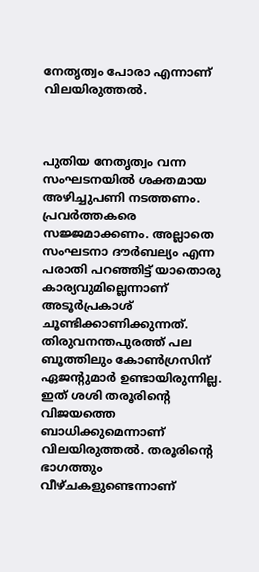നേതൃത്വം പോരാ എന്നാണ് വിലയിരുത്തല്‍.



പുതിയ നേതൃത്വം വന്ന സംഘടനയില്‍ ശക്തമായ അഴിച്ചുപണി നടത്തണം. പ്രവര്‍ത്തകരെ സജ്ജമാക്കണം. അല്ലാതെ സംഘടനാ ദൗര്‍ബല്യം എന്ന പരാതി പറഞ്ഞിട്ട് യാതൊരു കാര്യവുമില്ലെന്നാണ് അടൂര്‍പ്രകാശ് ചൂണ്ടിക്കാണിക്കുന്നത്. തിരുവനന്തപുരത്ത് പല ബൂത്തിലും കോണ്‍ഗ്രസിന് ഏജന്റുമാര്‍ ഉണ്ടായിരുന്നില്ല. ഇത് ശശി തരൂരിന്റെ വിജയത്തെ ബാധിക്കുമെന്നാണ് വിലയിരുത്തല്‍. തരൂരിന്റെ ഭാഗത്തും വീഴ്ചകളുണ്ടെന്നാണ്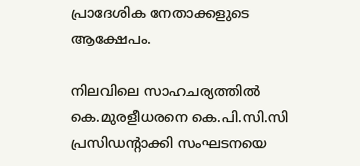പ്രാദേശിക നേതാക്കളുടെ ആക്ഷേപം.

നിലവിലെ സാഹചര്യത്തില്‍ കെ.മുരളീധരനെ കെ.പി.സി.സി പ്രസിഡന്റാക്കി സംഘടനയെ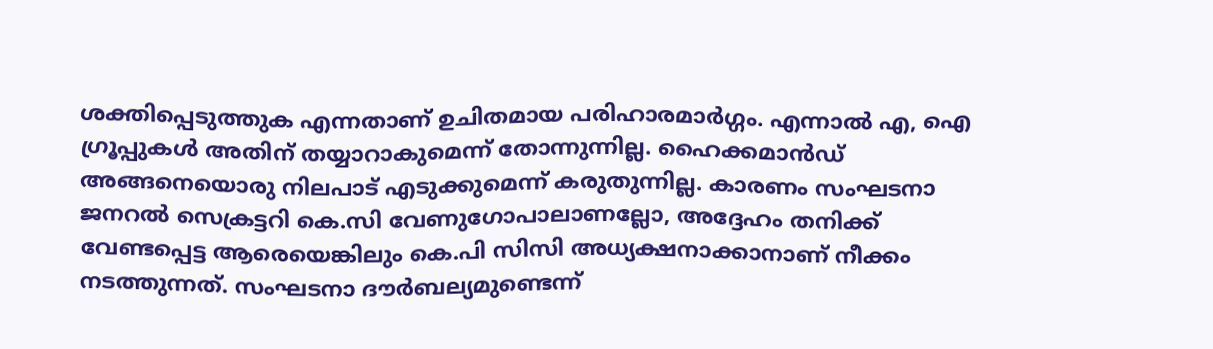ശക്തിപ്പെടുത്തുക എന്നതാണ് ഉചിതമായ പരിഹാരമാര്‍ഗ്ഗം. എന്നാല്‍ എ, ഐ ഗ്രൂപ്പുകള്‍ അതിന് തയ്യാറാകുമെന്ന് തോന്നുന്നില്ല. ഹൈക്കമാന്‍ഡ് അങ്ങനെയൊരു നിലപാട് എടുക്കുമെന്ന് കരുതുന്നില്ല. കാരണം സംഘടനാ ജനറല്‍ സെക്രട്ടറി കെ.സി വേണുഗോപാലാണല്ലോ, അദ്ദേഹം തനിക്ക് വേണ്ടപ്പെട്ട ആരെയെങ്കിലും കെ.പി സിസി അധ്യക്ഷനാക്കാനാണ് നീക്കം നടത്തുന്നത്. സംഘടനാ ദൗര്‍ബല്യമുണ്ടെന്ന്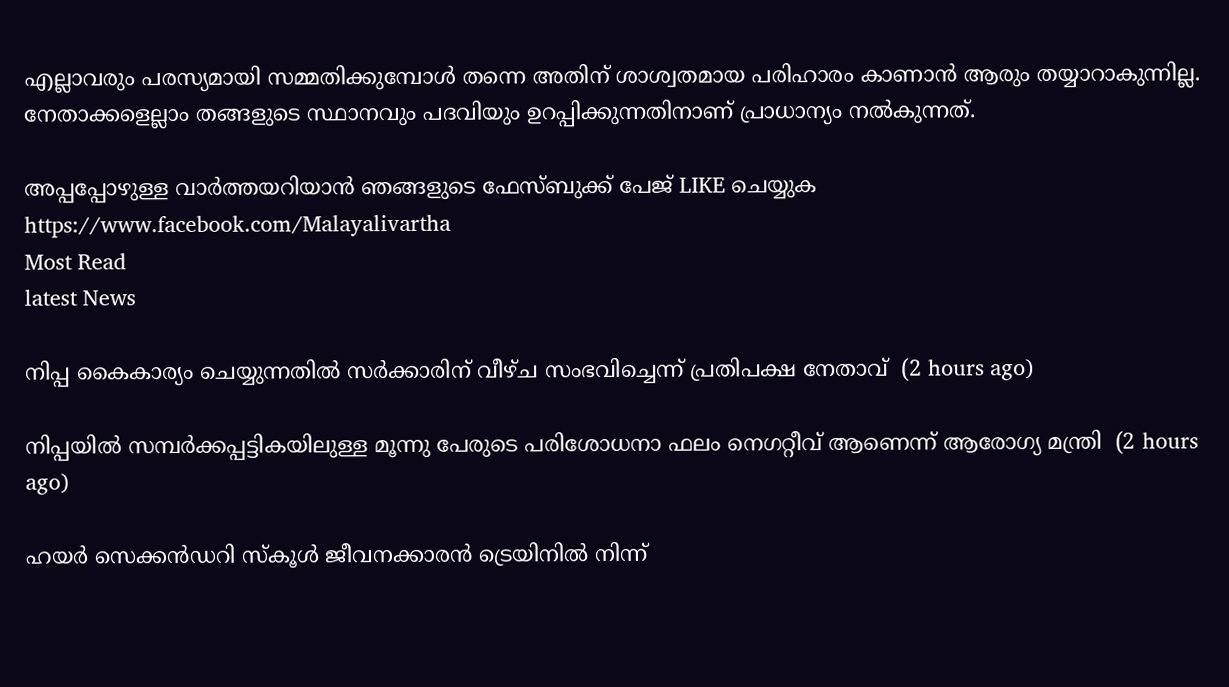എല്ലാവരും പരസ്യമായി സമ്മതിക്കുമ്പോള്‍ തന്നെ അതിന് ശാശ്വതമായ പരിഹാരം കാണാന്‍ ആരും തയ്യാറാകുന്നില്ല. നേതാക്കളെല്ലാം തങ്ങളുടെ സ്ഥാനവും പദവിയും ഉറപ്പിക്കുന്നതിനാണ് പ്രാധാന്യം നല്‍കുന്നത്.

അപ്പപ്പോഴുള്ള വാര്‍ത്തയറിയാന്‍ ഞങ്ങളുടെ ഫേസ്‌ബുക്ക്‌ പേജ് LIKE ചെയ്യുക
https://www.facebook.com/Malayalivartha
Most Read
latest News

നിപ്പ കൈകാര്യം ചെയ്യുന്നതില്‍ സര്‍ക്കാരിന് വീഴ്ച സംഭവിച്ചെന്ന് പ്രതിപക്ഷ നേതാവ്  (2 hours ago)

നിപ്പയില്‍ സമ്പര്‍ക്കപ്പട്ടികയിലുള്ള മൂന്നു പേരുടെ പരിശോധനാ ഫലം നെഗറ്റീവ് ആണെന്ന് ആരോഗ്യ മന്ത്രി  (2 hours ago)

ഹയര്‍ സെക്കന്‍ഡറി സ്‌കൂള്‍ ജീവനക്കാരന്‍ ട്രെയിനില്‍ നിന്ന്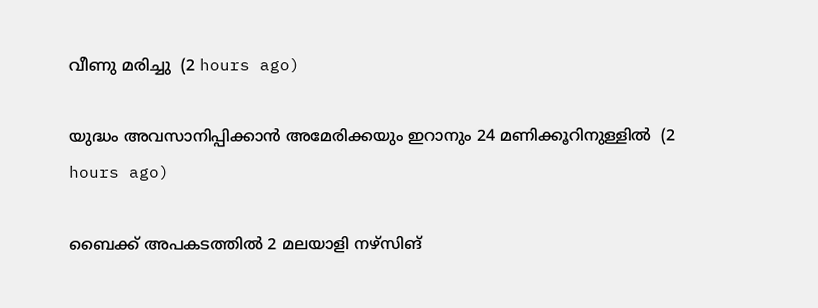വീണു മരിച്ചു  (2 hours ago)

യുദ്ധം അവസാനിപ്പിക്കാന്‍ അമേരിക്കയും ഇറാനും 24 മണിക്കൂറിനുള്ളില്‍  (2 hours ago)

ബൈക്ക് അപകടത്തില്‍ 2 മലയാളി നഴ്‌സിങ്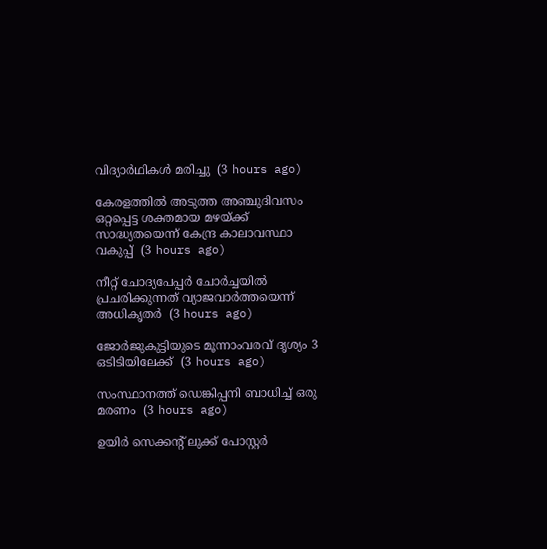വിദ്യാര്‍ഥികള്‍ മരിച്ചു  (3 hours ago)

കേരളത്തില്‍ അടുത്ത അഞ്ചുദിവസം ഒറ്റപ്പെട്ട ശക്തമായ മഴയ്ക്ക് സാദ്ധ്യതയെന്ന് കേന്ദ്ര കാലാവസ്ഥാ വകുപ്പ്  (3 hours ago)

നീറ്റ് ചോദ്യപേപ്പര്‍ ചോര്‍ച്ചയില്‍ പ്രചരിക്കുന്നത് വ്യാജവാര്‍ത്തയെന്ന് അധികൃതര്‍  (3 hours ago)

ജോര്‍ജുകുട്ടിയുടെ മൂന്നാംവരവ് ദൃശ്യം 3 ഒടിടിയിലേക്ക്  (3 hours ago)

സംസ്ഥാനത്ത് ഡെങ്കിപ്പനി ബാധിച്ച് ഒരു മരണം  (3 hours ago)

ഉയിർ സെക്കൻ്റ് ലുക്ക് പോസ്റ്റർ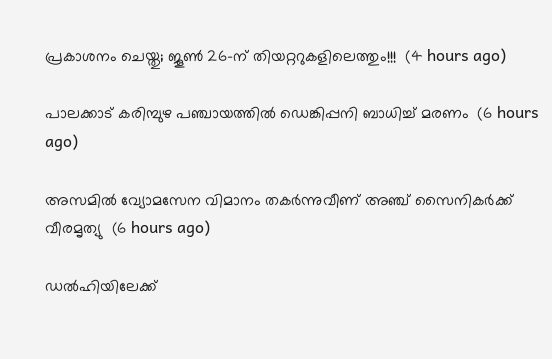പ്രകാശനം ചെയ്തു; ജൂൺ 26-ന് തിയറ്ററുകളിലെത്തും!!!  (4 hours ago)

പാലക്കാട് കരിമ്പുഴ പഞ്ചായത്തിൽ ഡെങ്കിപ്പനി ബാധിച്ച് മരണം  (6 hours ago)

അസമിൽ വ്യോമസേന വിമാനം തകർന്നുവീണ് അഞ്ച് സൈനികർക്ക് വീരമൃത്യു  (6 hours ago)

ഡൽഹിയിലേക്ക്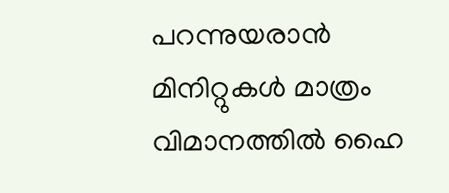പറന്നുയരാൻ മിനിറ്റുകൾ മാത്രം വിമാനത്തിൽ ഹൈ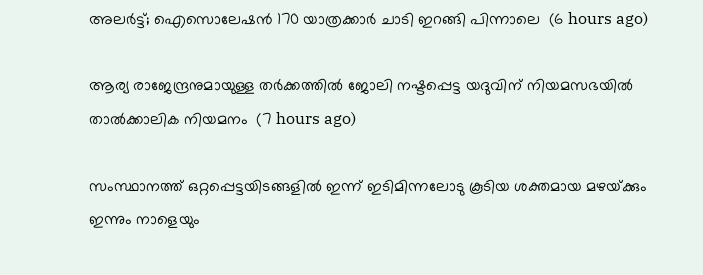അലർട്ട്; ഐസൊലേഷൻ 170 യാത്രക്കാർ ചാടി ഇറങ്ങി പിന്നാലെ  (6 hours ago)

ആര്യ രാജേന്ദ്രനുമായുള്ള തര്‍ക്കത്തില്‍ ജോലി നഷ്ടപ്പെട്ട യദുവിന് നിയമസഭയില്‍ താല്‍ക്കാലിക നിയമനം  (7 hours ago)

സംസ്ഥാനത്ത് ഒറ്റപ്പെട്ടയിടങ്ങളിൽ ഇന്ന് ഇടിമിന്നലോടു കൂടിയ ശക്തമായ മഴയ്‌ക്കും ഇന്നും നാളെയും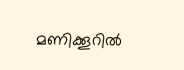മണിക്കൂറിൽ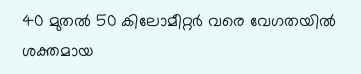40 മുതൽ 50 കിലോമീറ്റർ വരെ വേഗതയിൽ ശക്തമായ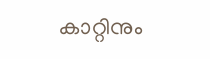കാറ്റിനും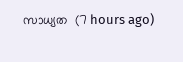സാധ്യത  (7 hours ago)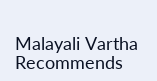Malayali Vartha Recommends